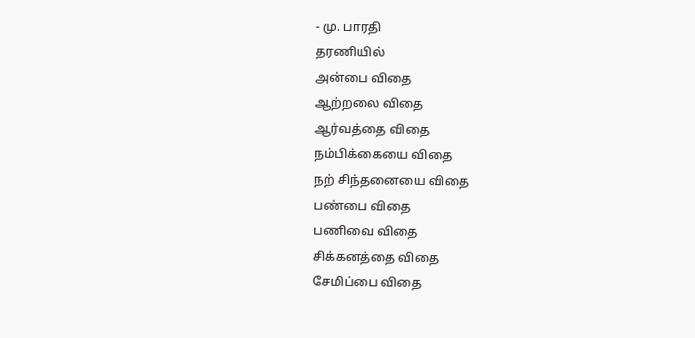- மு. பாரதி
தரணியில்
அன்பை விதை
ஆற்றலை விதை
ஆர்வத்தை விதை
நம்பிக்கையை விதை
நற் சிந்தனையை விதை
பண்பை விதை
பணிவை விதை
சிக்கனத்தை விதை
சேமிப்பை விதை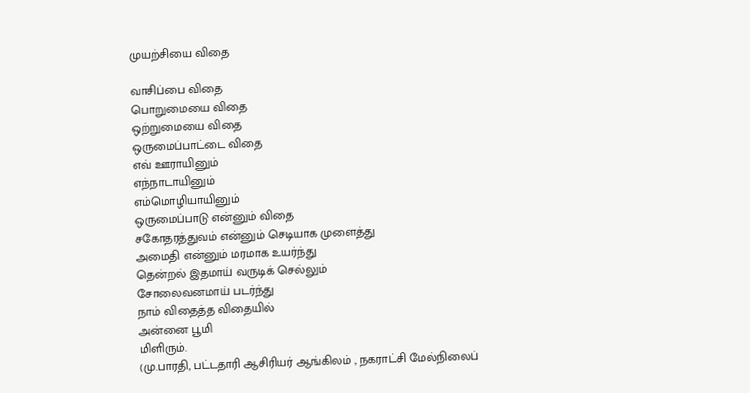முயற்சியை விதை

வாசிப்பை விதை
பொறுமையை விதை
ஒற்றுமையை விதை
ஒருமைப்பாட்டை விதை
எவ் ஊராயினும்
எந்நாடாயினும்
எம்மொழியாயினும்
ஒருமைப்பாடு என்னும் விதை
சகோதரத்துவம் என்னும் செடியாக முளைத்து
அமைதி என்னும் மரமாக உயர்ந்து
தென்றல் இதமாய் வருடிக் செல்லும்
சோலைவனமாய் படர்ந்து
நாம் விதைத்த விதையில்
அன்னை பூமி
மிளிரும்.
(மு.பாரதி, பட்டதாரி ஆசிரியர் ஆங்கிலம் , நகராட்சி மேல்நிலைப்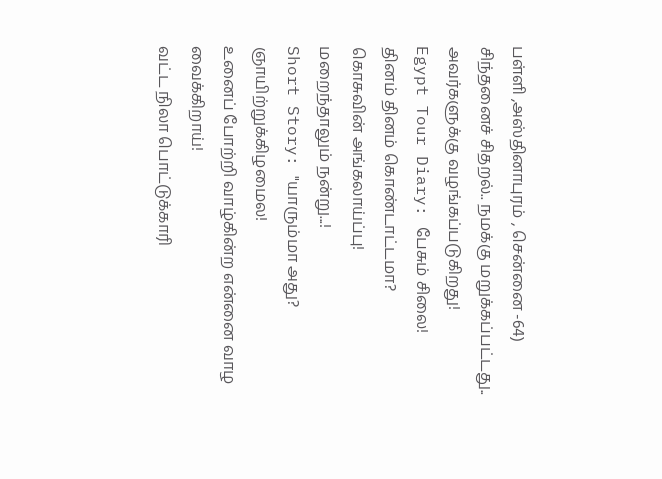பள்ளி ,அஸ்தினாபுரம் , சென்னை -64)
சிந்தனைச் சிதறல்.. நமக்கு மறுக்கப்பட்டது.. அவர்களுக்கு வழங்கப்படுகிறது!
Egypt Tour Diary: பேசும் சிலை!
தினம் தினம் கொண்டாட்டமா?
கொசுவின் அங்கலாய்ப்பு!
மறைந்தாலும் நன்று...!
Short Story: "யாரும்மா அது? ஞாயிற்றுக்கிழமைல!
உனைப் போற்றி வாழ்கின்ற என்னை வாழ வைக்கிறாய்!
வட்ட நிலா பொட்டுக்காரி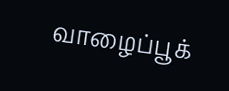வாழைப்பூக்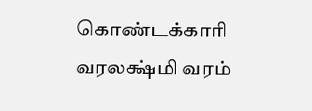கொண்டக்காரி
வரலக்ஷ்மி வரம்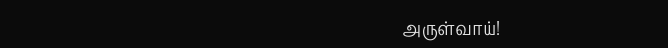அருள்வாய்!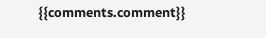{{comments.comment}}